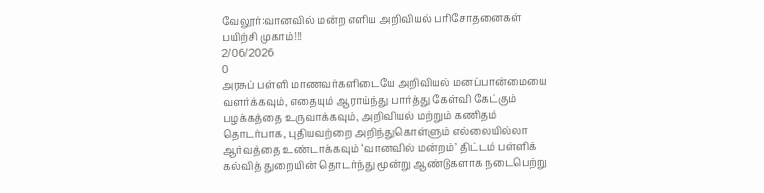வேலூர்:வானவில் மன்ற எளிய அறிவியல் பரிசோதனைகள் பயிற்சி முகாம்!!!
2/06/2026
0
அரசுப் பள்ளி மாணவர்களிடையே அறிவியல் மனப்பான்மையை வளர்க்கவும், எதையும் ஆராய்ந்து பார்த்து கேள்வி கேட்கும் பழக்கத்தை உருவாக்கவும், அறிவியல் மற்றும் கணிதம் தொடர்பாக, புதியவற்றை அறிந்துகொள்ளும் எல்லையில்லா ஆர்வத்தை உண்டாக்கவும் ‘வானவில் மன்றம்’ திட்டம் பள்ளிக் கல்வித் துறையின் தொடர்ந்து மூன்று ஆண்டுகளாக நடைபெற்று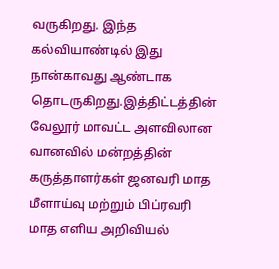வருகிறது. இந்த கல்வியாண்டில் இது நான்காவது ஆண்டாக தொடருகிறது.இத்திட்டத்தின் வேலூர் மாவட்ட அளவிலான வானவில் மன்றத்தின் கருத்தாளர்கள் ஜனவரி மாத மீளாய்வு மற்றும் பிப்ரவரி மாத எளிய அறிவியல்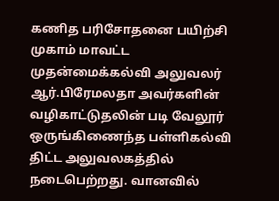கணித பரிசோதனை பயிற்சி முகாம் மாவட்ட முதன்மைக்கல்வி அலுவலர் ஆர்.பிரேமலதா அவர்களின் வழிகாட்டுதலின் படி வேலூர் ஒருங்கிணைந்த பள்ளிகல்வி திட்ட அலுவலகத்தில் நடைபெற்றது. வானவில்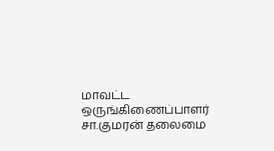மாவட்ட ஒருங்கிணைப்பாளர் சா.குமரன் தலைமை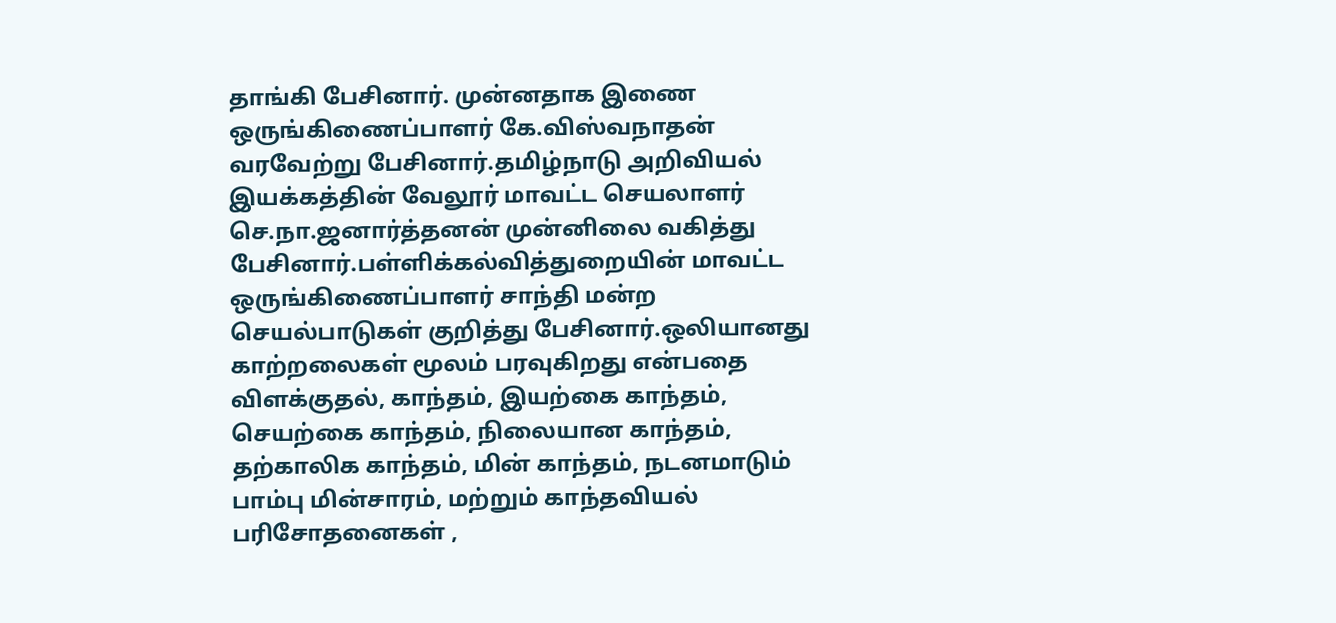தாங்கி பேசினார். முன்னதாக இணை ஒருங்கிணைப்பாளர் கே.விஸ்வநாதன் வரவேற்று பேசினார்.தமிழ்நாடு அறிவியல் இயக்கத்தின் வேலூர் மாவட்ட செயலாளர் செ.நா.ஜனார்த்தனன் முன்னிலை வகித்து பேசினார்.பள்ளிக்கல்வித்துறையின் மாவட்ட ஒருங்கிணைப்பாளர் சாந்தி மன்ற செயல்பாடுகள் குறித்து பேசினார்.ஒலியானது காற்றலைகள் மூலம் பரவுகிறது என்பதை விளக்குதல், காந்தம், இயற்கை காந்தம், செயற்கை காந்தம், நிலையான காந்தம், தற்காலிக காந்தம், மின் காந்தம், நடனமாடும் பாம்பு மின்சாரம், மற்றும் காந்தவியல் பரிசோதனைகள் ,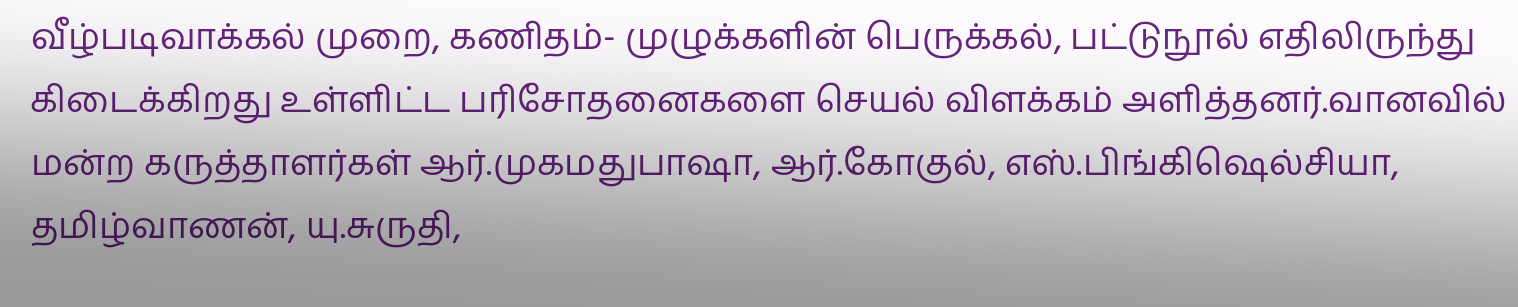வீழ்படிவாக்கல் முறை, கணிதம்- முழுக்களின் பெருக்கல், பட்டுநூல் எதிலிருந்து கிடைக்கிறது உள்ளிட்ட பரிசோதனைகளை செயல் விளக்கம் அளித்தனர்.வானவில் மன்ற கருத்தாளர்கள் ஆர்.முகமதுபாஷா, ஆர்.கோகுல், எஸ்.பிங்கிஷெல்சியா, தமிழ்வாணன், யு.சுருதி,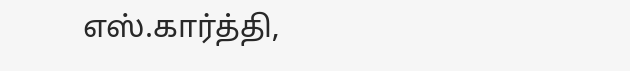எஸ்.கார்த்தி,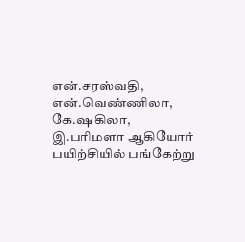என்.சரஸ்வதி, என்.வெண்ணிலா, கே.ஷகிலா, இ.பரிமளா ஆகியோர் பயிற்சியில் பங்கேற்று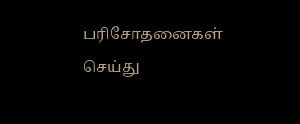பரிசோதனைகள் செய்து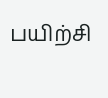பயிற்சி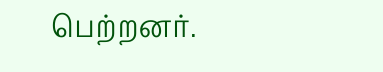பெற்றனர்.